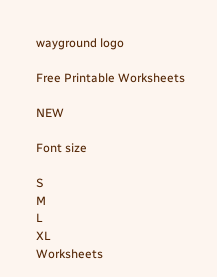wayground logo

Free Printable Worksheets

NEW

Font size

S
M
L
XL
Worksheets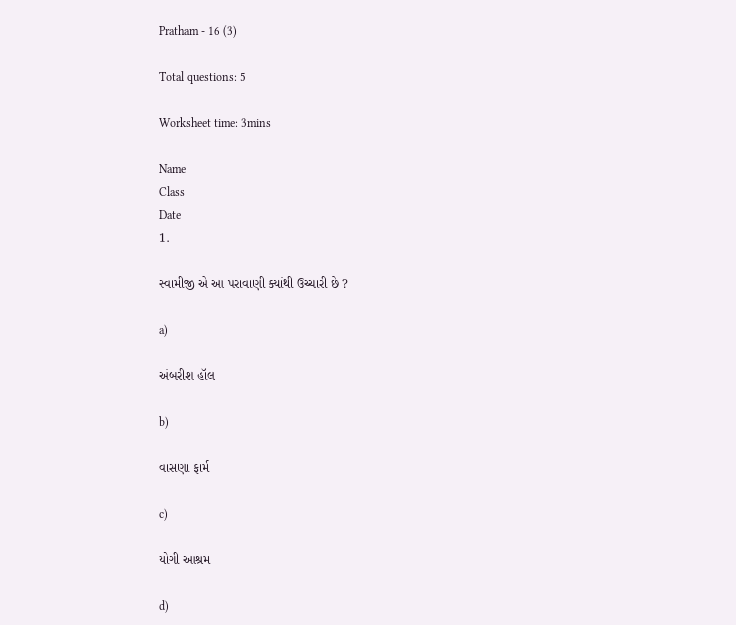Pratham - 16 (3)

Total questions: 5

Worksheet time: 3mins

Name
Class
Date
1.

સ્વામીજી એ આ પરાવાણી ક્યાંથી ઉચ્ચારી છે ?

a)

અંબરીશ હૉલ

b)

વાસણા ફાર્મ

c)

યોગી આશ્રમ

d)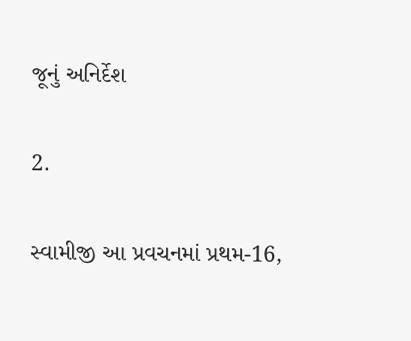જૂનું અનિર્દેશ

2.

સ્વામીજી આ પ્રવચનમાં પ્રથમ-16,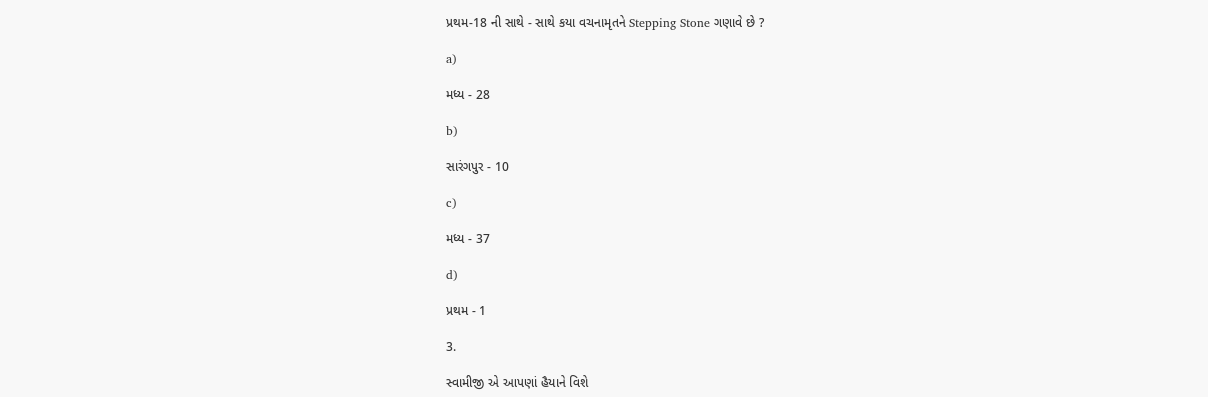પ્રથમ-18 ની સાથે - સાથે કયા વચનામૃતને Stepping Stone ગણાવે છે ?

a)

મધ્ય - 28

b)

સારંગપુર - 10

c)

મધ્ય - 37

d)

પ્રથમ - 1

3.

સ્વામીજી એ આપણાં હૈયાને વિશે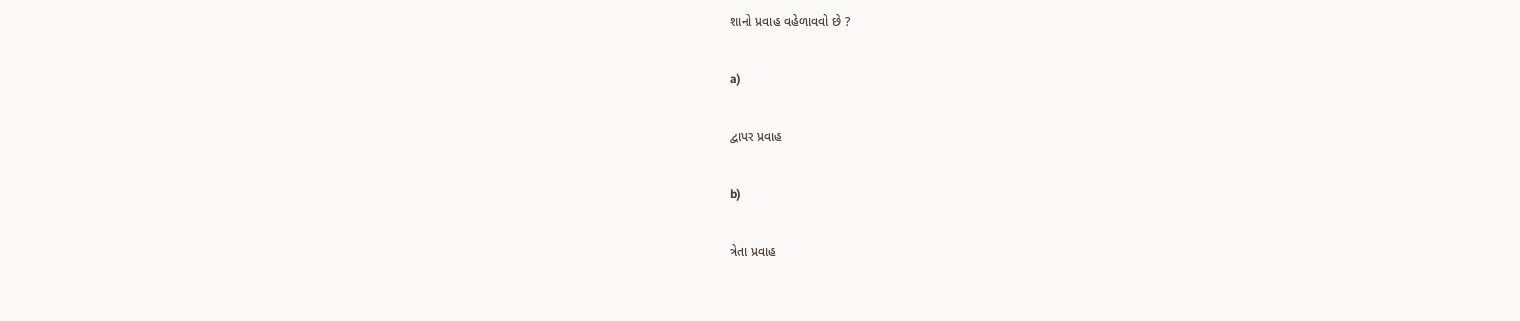શાનો પ્રવાહ વહેળાવવો છે ?

a)

દ્વાપર પ્રવાહ

b)

ત્રેતા પ્રવાહ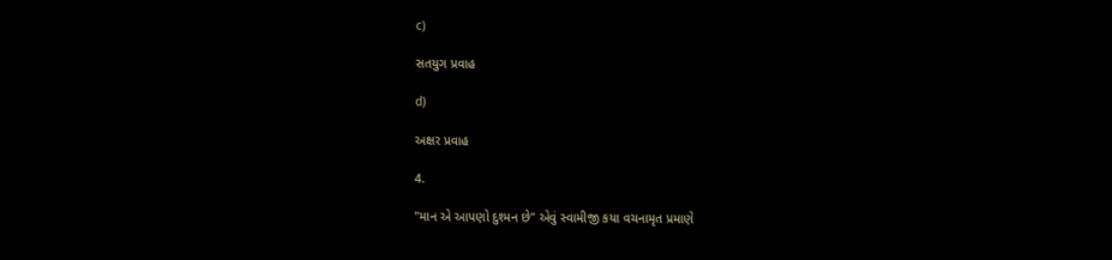c)

સતયુગ પ્રવાહ

d)

અક્ષર પ્રવાહ

4.

"માન એ આપણો દુશ્મન છે" એવું સ્વામીજી કયા વચનામૃત પ્રમાણે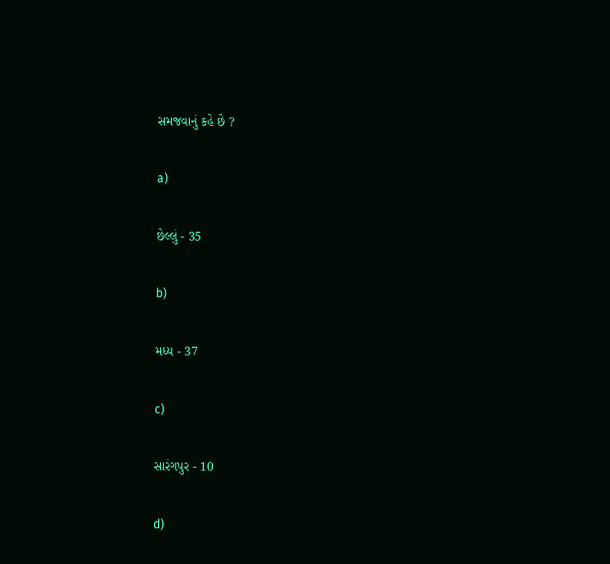સમજવાનું કહે છે ?

a)

છેલ્લું - 35

b)

મધ્ય - 37

c)

સારંગપુર - 10

d)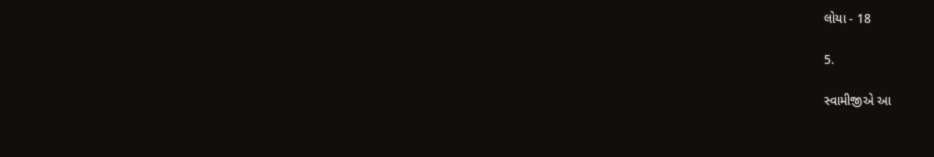લોયા - 18

5.

સ્વામીજીએ આ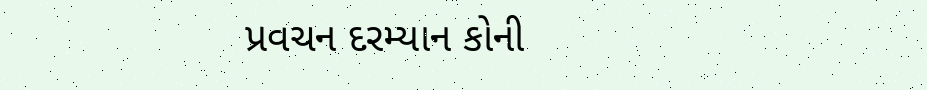પ્રવચન દરમ્યાન કોની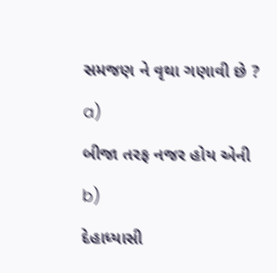સમજણ ને વૃથા ગણાવી છે ?

a)

બીજા તરફ નજર હોય એની

b)

દેહાધ્યાસી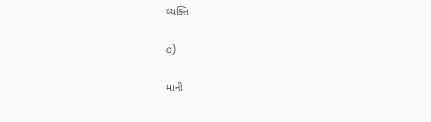વ્યક્તિ

c)

માની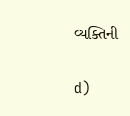વ્યક્તિની

d)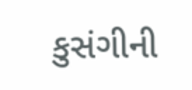કુસંગીની